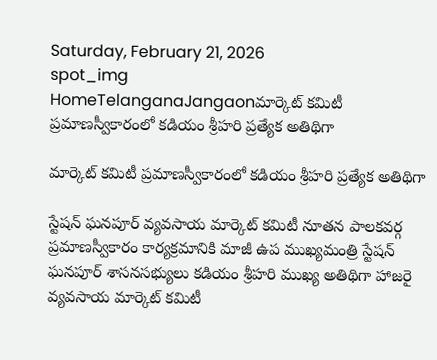Saturday, February 21, 2026
spot_img
HomeTelanganaJangaonమార్కెట్ కమిటీ ప్రమాణస్వీకారంలో కడియం శ్రీహరి ప్రత్యేక అతిథిగా

మార్కెట్ కమిటీ ప్రమాణస్వీకారంలో కడియం శ్రీహరి ప్రత్యేక అతిథిగా

స్టేషన్ ఘనపూర్ వ్యవసాయ మార్కెట్ కమిటీ నూతన పాలకవర్గ ప్రమాణస్వీకారం కార్యక్రమానికి మాజీ ఉప ముఖ్యమంత్రి స్టేషన్ ఘనపూర్ శాసనసభ్యులు కడియం శ్రీహరి ముఖ్య అతిథిగా హాజరై వ్యవసాయ మార్కెట్ కమిటీ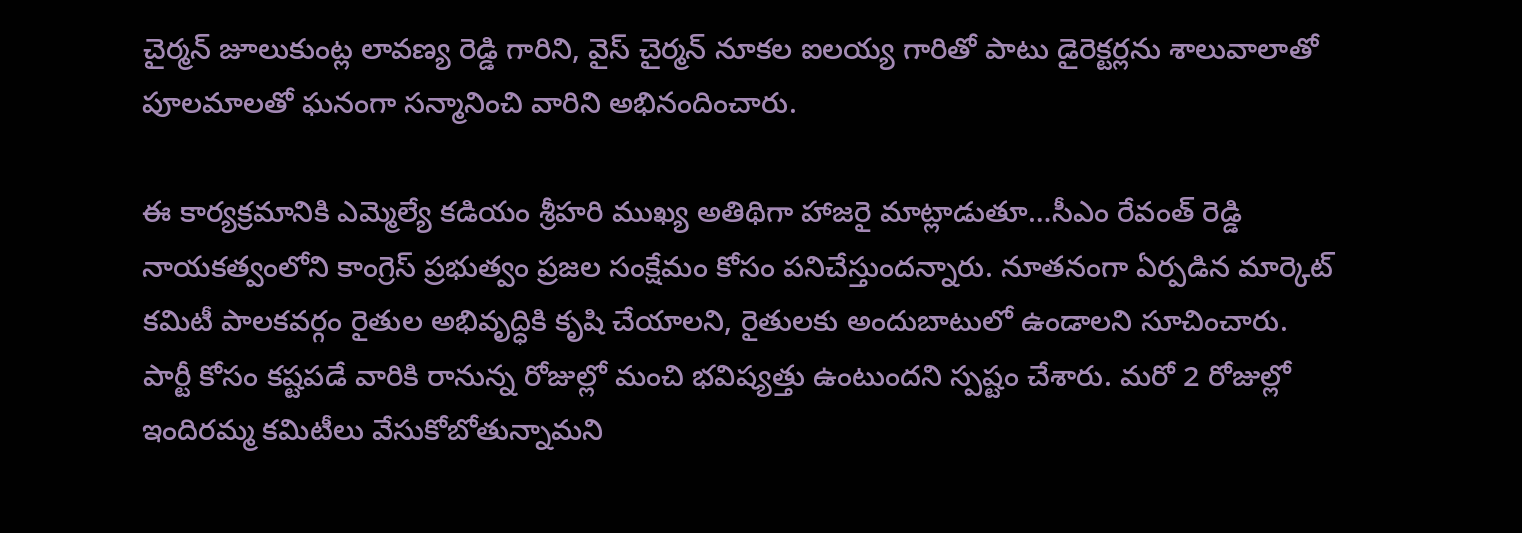చైర్మన్ జూలుకుంట్ల లావణ్య రెడ్డి గారిని, వైస్ చైర్మన్ నూకల ఐలయ్య గారితో పాటు డైరెక్టర్లను శాలువాలాతో పూలమాలతో ఘనంగా సన్మానించి వారిని అభినందించారు.

ఈ కార్యక్రమానికి ఎమ్మెల్యే కడియం శ్రీహరి ముఖ్య అతిథిగా హాజరై మాట్లాడుతూ…సీఎం రేవంత్ రెడ్డి నాయకత్వంలోని కాంగ్రెస్ ప్రభుత్వం ప్రజల సంక్షేమం కోసం పనిచేస్తుందన్నారు. నూతనంగా ఏర్పడిన మార్కెట్ కమిటీ పాలకవర్గం రైతుల అభివృద్ధికి కృషి చేయాలని, రైతులకు అందుబాటులో ఉండాలని సూచించారు. పార్టీ కోసం కష్టపడే వారికి రానున్న రోజుల్లో మంచి భవిష్యత్తు ఉంటుందని స్పష్టం చేశారు. మరో 2 రోజుల్లో ఇందిరమ్మ కమిటీలు వేసుకోబోతున్నామని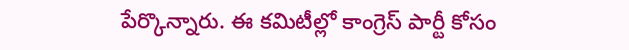పేర్కొన్నారు. ఈ కమిటీల్లో కాంగ్రెస్ పార్టీ కోసం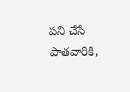పని చేసే పాతవారికి,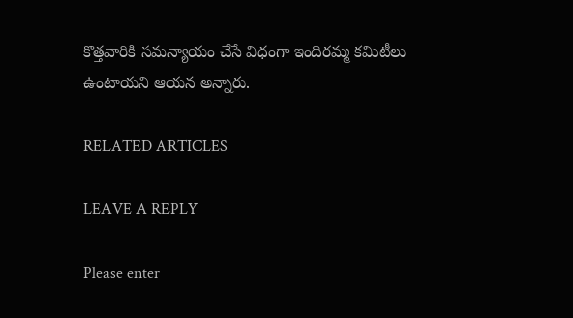కొత్తవారికి సమన్యాయం చేసే విధంగా ఇందిరమ్మ కమిటీలు ఉంటాయని ఆయన అన్నారు.

RELATED ARTICLES

LEAVE A REPLY

Please enter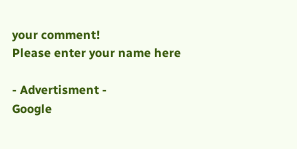your comment!
Please enter your name here

- Advertisment -
Google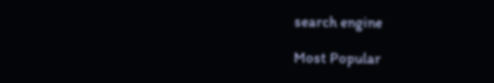search engine

Most Popular